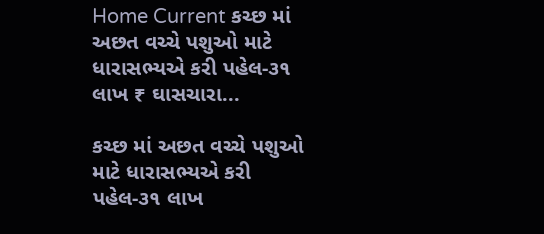Home Current કચ્છ માં અછત વચ્ચે પશુઓ માટે ધારાસભ્યએ કરી પહેલ-૩૧ લાખ ₹ ઘાસચારા...

કચ્છ માં અછત વચ્ચે પશુઓ માટે ધારાસભ્યએ કરી પહેલ-૩૧ લાખ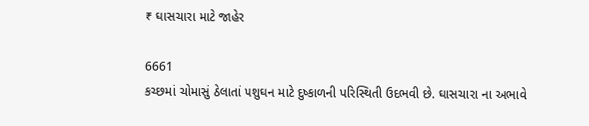₹ ઘાસચારા માટે જાહેર

6661
કચ્છમાં ચોમાસું ઠેલાતાં ૫શુઘન માટે દુષ્કાળની પરિસ્થિતી ઉદભવી છે. ઘાસચારા ના અભાવે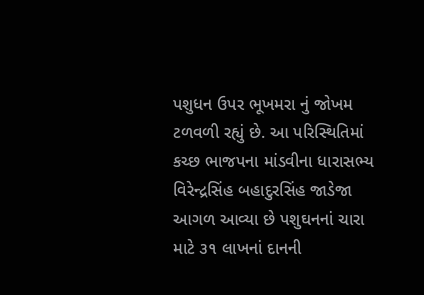પશુધન ઉપર ભૂખમરા નું જોખમ ટળવળી રહ્યું છે. આ પરિસ્થિતિમાં કચ્છ ભાજપના માંડવીના ધારાસભ્ય વિરેન્દ્રસિંહ બહાદુરસિંહ જાડેજા આગળ આવ્યા છે પશુઘનનાં ચારા માટે ૩૧ લાખનાં દાનની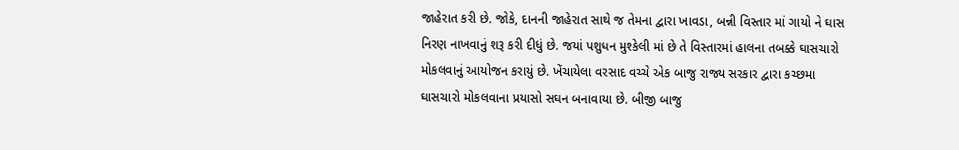જાહેરાત કરી છે. જોકે, દાનની જાહેરાત સાથે જ તેમના દ્વારા ખાવડા, બન્ની વિસ્તાર માં ગાયો ને ઘાસ નિરણ નાખવાનું શરૂ કરી દીધું છે. જયાં પશુધન મુશ્કેલી માં છે તે વિસ્તારમાં હાલના તબક્કે ઘાસચારો મોકલવાનું આયોજન કરાયું છે. ખેંચાયેલા વરસાદ વચ્ચે એક બાજુ રાજ્ય સરકાર દ્વારા કચ્છમા ઘાસચારો મોકલવાના પ્રયાસો સઘન બનાવાયા છે. બીજી બાજુ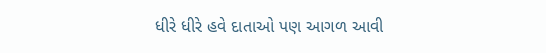ધીરે ધીરે હવે દાતાઓ પણ આગળ આવી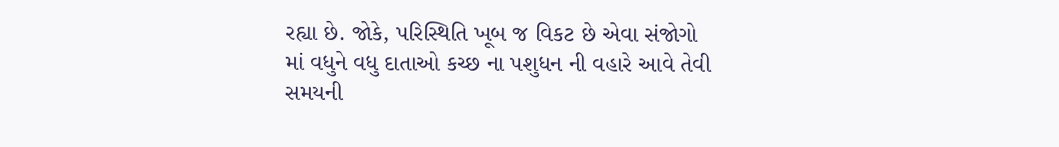રહ્યા છે. જોકે, પરિસ્થિતિ ખૂબ જ વિકટ છે એવા સંજોગો માં વધુને વધુ દાતાઓ કચ્છ ના પશુધન ની વહારે આવે તેવી સમયની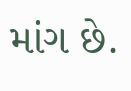માંગ છે.